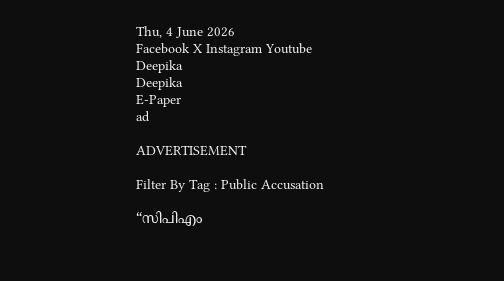Thu, 4 June 2026
Facebook X Instagram Youtube
Deepika
Deepika
E-Paper
ad

ADVERTISEMENT

Filter By Tag : Public Accusation

“സിപിഎം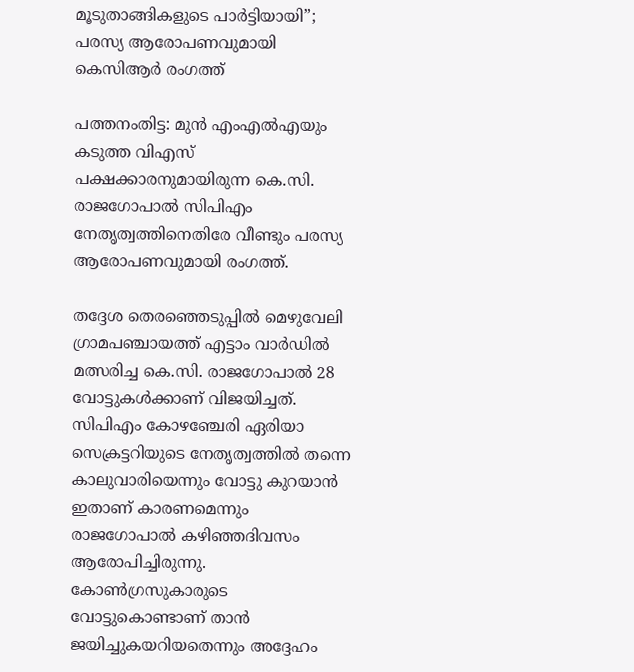മൂടുതാങ്ങികളുടെ പാര്‍ട്ടിയായി”; പരസ്യ ആരോപണവുമായി കെസിആർ രംഗത്ത്

പത്തനംതിട്ട: മുന്‍ എംഎല്‍എയും കടുത്ത വിഎസ് പക്ഷക്കാരനുമായിരുന്ന കെ.സി. രാജഗോപാല്‍ സിപിഎം നേതൃത്വത്തിനെതിരേ വീണ്ടും പരസ്യ ആരോപണവുമായി രംഗത്ത്.

തദ്ദേശ തെരഞ്ഞെടുപ്പില്‍ മെഴുവേലി ഗ്രാമപഞ്ചായത്ത് എട്ടാം വാര്‍ഡില്‍ മത്സരിച്ച കെ.സി. രാജഗോപാല്‍ 28 വോട്ടുകള്‍ക്കാണ് വിജയിച്ചത്. സിപിഎം കോഴഞ്ചേരി ഏരിയാ സെക്രട്ടറിയുടെ നേതൃത്വത്തില്‍ തന്നെ കാലുവാരിയെന്നും വോട്ടു കുറയാന്‍ ഇതാണ് കാരണമെന്നും രാജഗോപാല്‍ കഴിഞ്ഞദിവസം ആരോപിച്ചിരുന്നു. കോണ്‍ഗ്രസുകാരുടെ വോട്ടുകൊണ്ടാണ് താന്‍ ജയിച്ചുകയറിയതെന്നും അദ്ദേഹം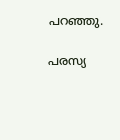പറഞ്ഞു.

പരസ്യ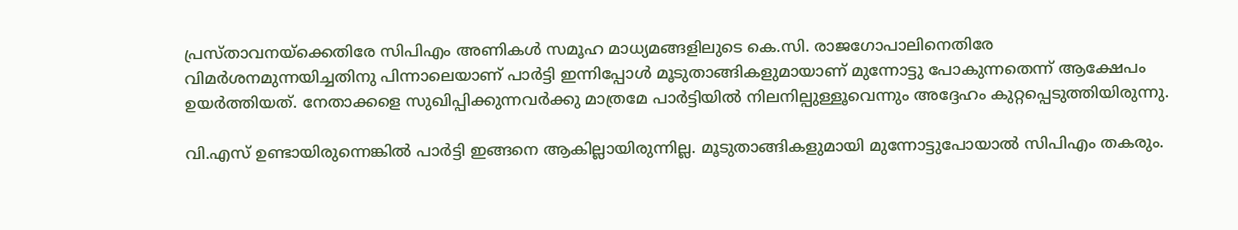പ്രസ്താവനയ്‌ക്കെതിരേ സിപിഎം അണികള്‍ സമൂഹ മാധ്യമങ്ങളിലുടെ കെ.സി. രാജഗോപാലിനെതിരേ വിമര്‍ശനമുന്നയിച്ചതിനു പിന്നാലെയാണ് പാര്‍ട്ടി ഇന്നിപ്പോള്‍ മൂടുതാങ്ങികളുമായാണ് മുന്നോട്ടു പോകുന്നതെന്ന് ആക്ഷേപം ഉയര്‍ത്തിയത്. നേതാക്കളെ സുഖിപ്പിക്കുന്നവര്‍ക്കു മാത്രമേ പാര്‍ട്ടിയില്‍ നിലനില്പുള്ളൂവെന്നും അദ്ദേഹം കുറ്റപ്പെടുത്തിയിരുന്നു.

വി.എസ് ഉണ്ടായിരുന്നെങ്കില്‍ പാര്‍ട്ടി ഇങ്ങനെ ആകില്ലായിരുന്നില്ല. മൂടുതാങ്ങികളുമായി മുന്നോട്ടുപോയാല്‍ സിപിഎം തകരും.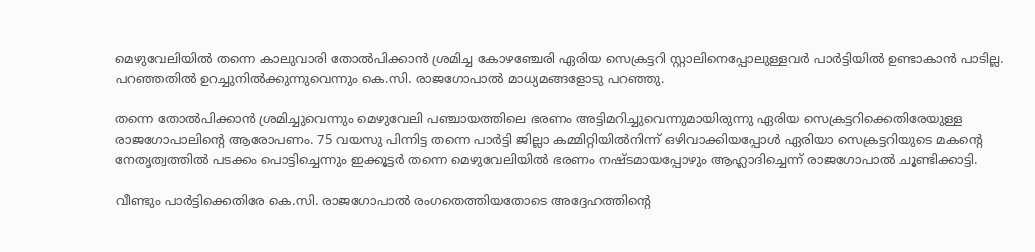മെഴുവേലിയില്‍ തന്നെ കാലുവാരി തോല്‍പിക്കാന്‍ ശ്രമിച്ച കോഴഞ്ചേരി ഏരിയ സെക്രട്ടറി സ്റ്റാലിനെപ്പോലുള്ളവര്‍ പാര്‍ട്ടിയില്‍ ഉണ്ടാകാന്‍ പാടില്ല. പറഞ്ഞതില്‍ ഉറച്ചുനില്‍ക്കുന്നുവെന്നും കെ.സി. രാജഗോപാല്‍ മാധ്യമങ്ങളോടു പറഞ്ഞു.

തന്നെ തോല്‍പിക്കാന്‍ ശ്രമിച്ചുവെന്നും മെഴുവേലി പഞ്ചായത്തിലെ ഭരണം അട്ടിമറിച്ചുവെന്നുമായിരുന്നു ഏരിയ സെക്രട്ടറിക്കെതിരേയുള്ള രാജഗോപാലിന്‍റെ ആരോപണം. 75 വയസു പിന്നിട്ട തന്നെ പാര്‍ട്ടി ജില്ലാ കമ്മിറ്റിയില്‍നിന്ന് ഒഴിവാക്കിയപ്പോള്‍ ഏരിയാ സെക്രട്ടറിയുടെ മകന്‍റെ നേതൃത്വത്തില്‍ പടക്കം പൊട്ടിച്ചെന്നും ഇക്കൂട്ടര്‍ തന്നെ മെഴുവേലിയില്‍ ഭരണം നഷ്ടമായപ്പോഴും ആഹ്ലാദിച്ചെന്ന് രാജഗോപാല്‍ ചൂണ്ടിക്കാട്ടി.

വീണ്ടും പാര്‍ട്ടിക്കെതിരേ കെ.സി. രാജഗോപാല്‍ രംഗതെത്തിയതോടെ അദ്ദേഹത്തിന്‍റെ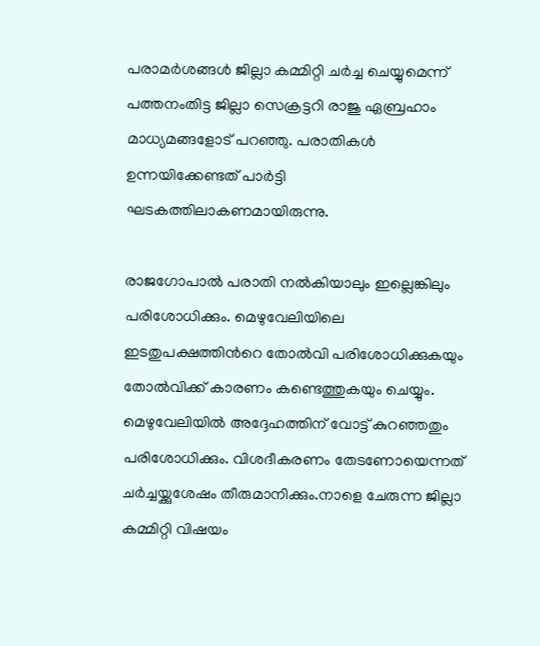പരാമര്‍ശങ്ങള്‍ ജില്ലാ കമ്മിറ്റി ചര്‍ച്ച ചെയ്യുമെന്ന് പത്തനംതിട്ട ജില്ലാ സെക്രട്ടറി രാജു ഏബ്രഹാം മാധ്യമങ്ങളോട് പറഞ്ഞു. പരാതികള്‍ ഉന്നയിക്കേണ്ടത് പാര്‍ട്ടി ഘടകത്തിലാകണമായിരുന്നു.

രാജഗോപാല്‍ പരാതി നല്‍കിയാലും ഇല്ലെങ്കിലും പരിശോധിക്കും. മെഴുവേലിയിലെ ഇടതുപക്ഷത്തിന്‍റെ തോല്‍വി പരിശോധിക്കുകയും തോല്‍വിക്ക് കാരണം കണ്ടെത്തുകയും ചെയ്യും. മെഴുവേലിയില്‍ അദ്ദേഹത്തിന് വോട്ട് കുറഞ്ഞതും പരിശോധിക്കും. വിശദീകരണം തേടണോയെന്നത് ചര്‍ച്ചയ്ക്കുശേഷം തീരുമാനിക്കും.നാളെ ചേരുന്ന ജില്ലാ കമ്മിറ്റി വിഷയം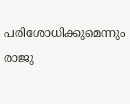പരിശോധിക്കുമെന്നും രാജു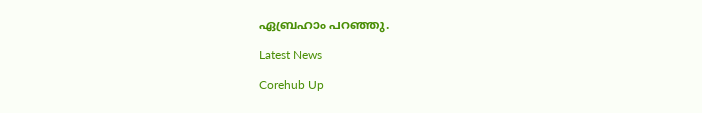ഏബ്രഹാം പറഞ്ഞു.

Latest News

Corehub Up